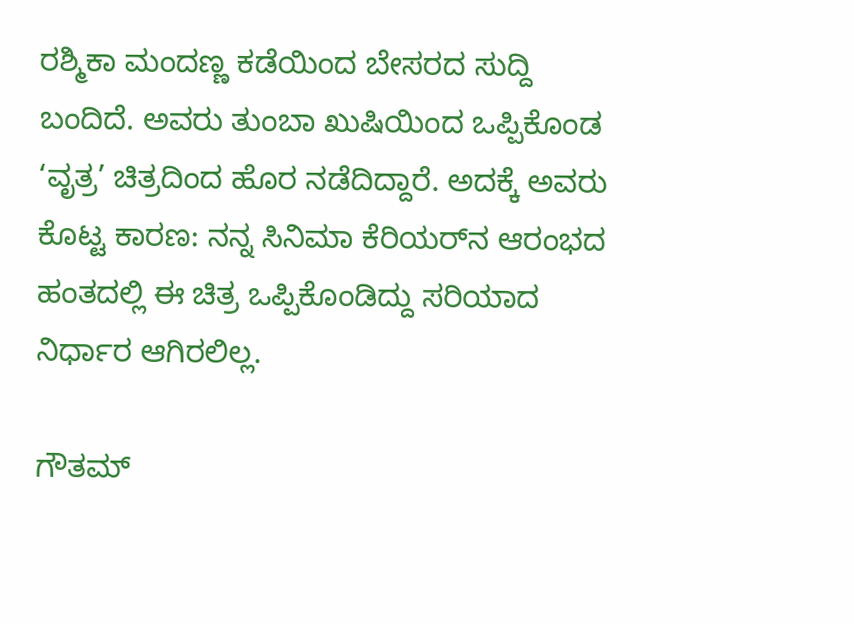ರಶ್ಮಿಕಾ ಮಂದಣ್ಣ ಕಡೆಯಿಂದ ಬೇಸರದ ಸುದ್ದಿ ಬಂದಿದೆ. ಅವರು ತುಂಬಾ ಖುಷಿಯಿಂದ ಒಪ್ಪಿಕೊಂಡ ‘ವೃತ್ರ’ ಚಿತ್ರದಿಂದ ಹೊರ ನಡೆದಿದ್ದಾರೆ. ಅದಕ್ಕೆ ಅವರು ಕೊಟ್ಟ ಕಾರಣ: ನನ್ನ ಸಿನಿಮಾ ಕೆರಿಯರ್‌ನ ಆರಂಭದ ಹಂತದಲ್ಲಿ ಈ ಚಿತ್ರ ಒಪ್ಪಿಕೊಂಡಿದ್ದು ಸರಿಯಾದ ನಿರ್ಧಾರ ಆಗಿರಲಿಲ್ಲ.

ಗೌತಮ್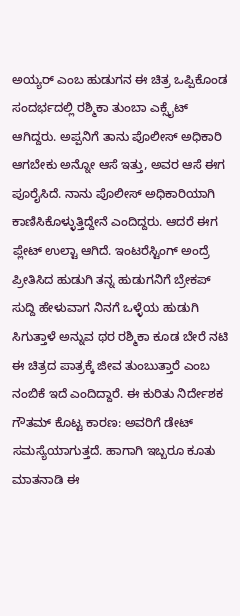ಅಯ್ಯರ್ ಎಂಬ ಹುಡುಗನ ಈ ಚಿತ್ರ ಒಪ್ಪಿಕೊಂಡ ಸಂದರ್ಭದಲ್ಲಿ ರಶ್ಮಿಕಾ ತುಂಬಾ ಎಕ್ಸೈಟ್ ಆಗಿದ್ದರು. ಅಪ್ಪನಿಗೆ ತಾನು ಪೊಲೀಸ್ ಅಧಿಕಾರಿ ಆಗಬೇಕು ಅನ್ನೋ ಆಸೆ ಇತ್ತು, ಅವರ ಆಸೆ ಈಗ ಪೂರೈಸಿದೆ. ನಾನು ಪೊಲೀಸ್ ಅಧಿಕಾರಿಯಾಗಿ ಕಾಣಿಸಿಕೊಳ್ಳುತ್ತಿದ್ದೇನೆ ಎಂದಿದ್ದರು. ಆದರೆ ಈಗ ಪ್ಲೇಟ್ ಉಲ್ಟಾ ಆಗಿದೆ. ಇಂಟರೆಸ್ಟಿಂಗ್ ಅಂದ್ರೆ ಪ್ರೀತಿಸಿದ ಹುಡುಗಿ ತನ್ನ ಹುಡುಗನಿಗೆ ಬ್ರೇಕಪ್ ಸುದ್ದಿ ಹೇಳುವಾಗ ನಿನಗೆ ಒಳ್ಳೆಯ ಹುಡುಗಿ ಸಿಗುತ್ತಾಳೆ ಅನ್ನುವ ಥರ ರಶ್ಮಿಕಾ ಕೂಡ ಬೇರೆ ನಟಿ ಈ ಚಿತ್ರದ ಪಾತ್ರಕ್ಕೆ ಜೀವ ತುಂಬುತ್ತಾರೆ ಎಂಬ ನಂಬಿಕೆ ಇದೆ ಎಂದಿದ್ದಾರೆ. ಈ ಕುರಿತು ನಿರ್ದೇಶಕ ಗೌತಮ್ ಕೊಟ್ಟ ಕಾರಣ: ಅವರಿಗೆ ಡೇಟ್ ಸಮಸ್ಯೆಯಾಗುತ್ತದೆ. ಹಾಗಾಗಿ ಇಬ್ಬರೂ ಕೂತು ಮಾತನಾಡಿ ಈ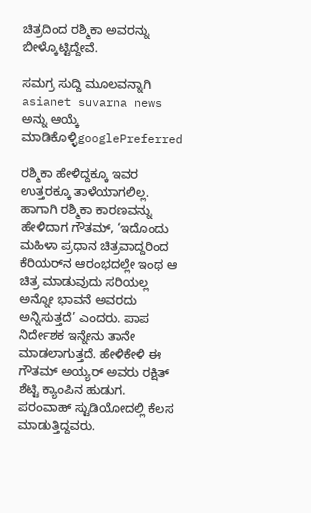ಚಿತ್ರದಿಂದ ರಶ್ಮಿಕಾ ಅವರನ್ನು ಬೀಳ್ಕೊಟ್ಟಿದ್ದೇವೆ.

ಸಮಗ್ರ ಸುದ್ದಿ ಮೂಲವನ್ನಾಗಿ asianet suvarna news ಅನ್ನು ಆಯ್ಕೆ ಮಾಡಿಕೊಳ್ಳಿgooglePreferred

ರಶ್ಮಿಕಾ ಹೇಳಿದ್ದಕ್ಕೂ ಇವರ ಉತ್ತರಕ್ಕೂ ತಾಳೆಯಾಗಲಿಲ್ಲ. ಹಾಗಾಗಿ ರಶ್ಮಿಕಾ ಕಾರಣವನ್ನು ಹೇಳಿದಾಗ ಗೌತಮ್, ‘ಇದೊಂದು ಮಹಿಳಾ ಪ್ರಧಾನ ಚಿತ್ರವಾದ್ದರಿಂದ ಕೆರಿಯರ್‌ನ ಆರಂಭದಲ್ಲೇ ಇಂಥ ಆ ಚಿತ್ರ ಮಾಡುವುದು ಸರಿಯಲ್ಲ ಅನ್ನೋ ಭಾವನೆ ಅವರದು ಅನ್ನಿಸುತ್ತದೆ’ ಎಂದರು. ಪಾಪ ನಿರ್ದೇಶಕ ಇನ್ನೇನು ತಾನೇ ಮಾಡಲಾಗುತ್ತದೆ. ಹೇಳಿಕೇಳಿ ಈ ಗೌತಮ್ ಅಯ್ಯರ್ ಅವರು ರಕ್ಷಿತ್ ಶೆಟ್ಟಿ ಕ್ಯಾಂಪಿನ ಹುಡುಗ. ಪರಂವಾಹ್ ಸ್ಟುಡಿಯೋದಲ್ಲಿ ಕೆಲಸ ಮಾಡುತ್ತಿದ್ದವರು.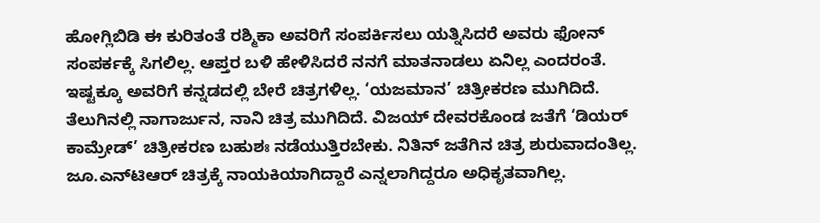ಹೋಗ್ಲಿಬಿಡಿ ಈ ಕುರಿತಂತೆ ರಶ್ಮಿಕಾ ಅವರಿಗೆ ಸಂಪರ್ಕಿಸಲು ಯತ್ನಿಸಿದರೆ ಅವರು ಫೋನ್ ಸಂಪರ್ಕಕ್ಕೆ ಸಿಗಲಿಲ್ಲ. ಆಪ್ತರ ಬಳಿ ಹೇಳಿಸಿದರೆ ನನಗೆ ಮಾತನಾಡಲು ಏನಿಲ್ಲ ಎಂದರಂತೆ. ಇಷ್ಟಕ್ಕೂ ಅವರಿಗೆ ಕನ್ನಡದಲ್ಲಿ ಬೇರೆ ಚಿತ್ರಗಳಿಲ್ಲ. ‘ಯಜಮಾನ’ ಚಿತ್ರೀಕರಣ ಮುಗಿದಿದೆ. ತೆಲುಗಿನಲ್ಲಿ ನಾಗಾರ್ಜುನ, ನಾನಿ ಚಿತ್ರ ಮುಗಿದಿದೆ. ವಿಜಯ್ ದೇವರಕೊಂಡ ಜತೆಗೆ ‘ಡಿಯರ್ ಕಾಮ್ರೇಡ್’ ಚಿತ್ರೀಕರಣ ಬಹುಶಃ ನಡೆಯುತ್ತಿರಬೇಕು. ನಿತಿನ್ ಜತೆಗಿನ ಚಿತ್ರ ಶುರುವಾದಂತಿಲ್ಲ. ಜೂ.ಎನ್‌ಟಿಆರ್ ಚಿತ್ರಕ್ಕೆ ನಾಯಕಿಯಾಗಿದ್ದಾರೆ ಎನ್ನಲಾಗಿದ್ದರೂ ಅಧಿಕೃತವಾಗಿಲ್ಲ.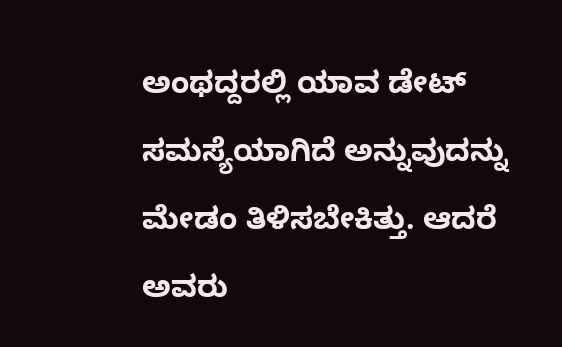ಅಂಥದ್ದರಲ್ಲಿ ಯಾವ ಡೇಟ್ ಸಮಸ್ಯೆಯಾಗಿದೆ ಅನ್ನುವುದನ್ನು ಮೇಡಂ ತಿಳಿಸಬೇಕಿತ್ತು. ಆದರೆ ಅವರು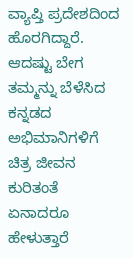ವ್ಯಾಪ್ತಿ ಪ್ರದೇಶದಿಂದ ಹೊರಗಿದ್ದಾರೆ. ಆದಷ್ಟು ಬೇಗ ತಮ್ಮನ್ನು ಬೆಳೆಸಿದ ಕನ್ನಡದ ಅಭಿಮಾನಿಗಳಿಗೆ ಚಿತ್ರ ಜೀವನ ಕುರಿತಂತೆ ಏನಾದರೂ ಹೇಳುತ್ತಾರೆ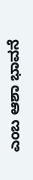ಎಂಬ ಆಶಾ ಭಾವನೆ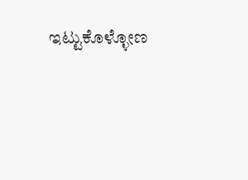ಇಟ್ಟುಕೊಳ್ಳೋಣ